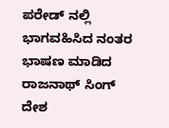ಪರೇಡ್ ನಲ್ಲಿ ಭಾಗವಹಿಸಿದ ನಂತರ ಭಾಷಣ ಮಾಡಿದ ರಾಜನಾಥ್ ಸಿಂಗ್
ದೇಶ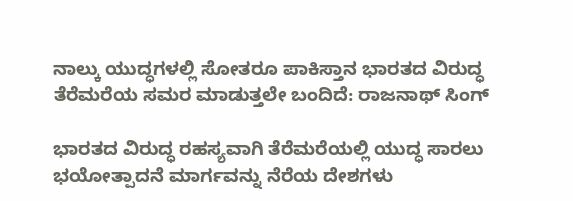ನಾಲ್ಕು ಯುದ್ಧಗಳಲ್ಲಿ ಸೋತರೂ ಪಾಕಿಸ್ತಾನ ಭಾರತದ ವಿರುದ್ಧ ತೆರೆಮರೆಯ ಸಮರ ಮಾಡುತ್ತಲೇ ಬಂದಿದೆ: ರಾಜನಾಥ್ ಸಿಂಗ್

ಭಾರತದ ವಿರುದ್ಧ ರಹಸ್ಯವಾಗಿ ತೆರೆಮರೆಯಲ್ಲಿ ಯುದ್ಧ ಸಾರಲು ಭಯೋತ್ಪಾದನೆ ಮಾರ್ಗವನ್ನು ನೆರೆಯ ದೇಶಗಳು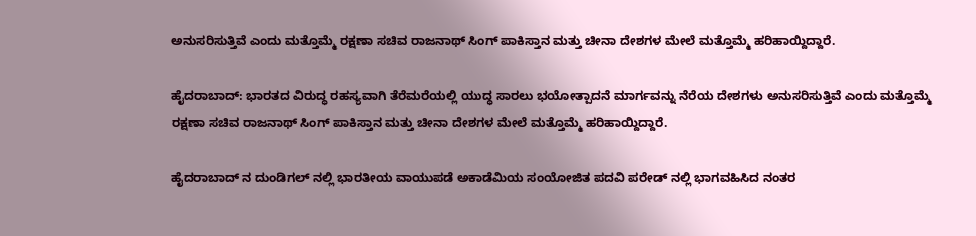ಅನುಸರಿಸುತ್ತಿವೆ ಎಂದು ಮತ್ತೊಮ್ಮೆ ರಕ್ಷಣಾ ಸಚಿವ ರಾಜನಾಥ್ ಸಿಂಗ್ ಪಾಕಿಸ್ತಾನ ಮತ್ತು ಚೀನಾ ದೇಶಗಳ ಮೇಲೆ ಮತ್ತೊಮ್ಮೆ ಹರಿಹಾಯ್ದಿದ್ದಾರೆ.

ಹೈದರಾಬಾದ್: ಭಾರತದ ವಿರುದ್ಧ ರಹಸ್ಯವಾಗಿ ತೆರೆಮರೆಯಲ್ಲಿ ಯುದ್ಧ ಸಾರಲು ಭಯೋತ್ಪಾದನೆ ಮಾರ್ಗವನ್ನು ನೆರೆಯ ದೇಶಗಳು ಅನುಸರಿಸುತ್ತಿವೆ ಎಂದು ಮತ್ತೊಮ್ಮೆ ರಕ್ಷಣಾ ಸಚಿವ ರಾಜನಾಥ್ ಸಿಂಗ್ ಪಾಕಿಸ್ತಾನ ಮತ್ತು ಚೀನಾ ದೇಶಗಳ ಮೇಲೆ ಮತ್ತೊಮ್ಮೆ ಹರಿಹಾಯ್ದಿದ್ದಾರೆ.

ಹೈದರಾಬಾದ್ ನ ದುಂಡಿಗಲ್ ನಲ್ಲಿ ಭಾರತೀಯ ವಾಯುಪಡೆ ಅಕಾಡೆಮಿಯ ಸಂಯೋಜಿತ ಪದವಿ ಪರೇಡ್ ನಲ್ಲಿ ಭಾಗವಹಿಸಿದ ನಂತರ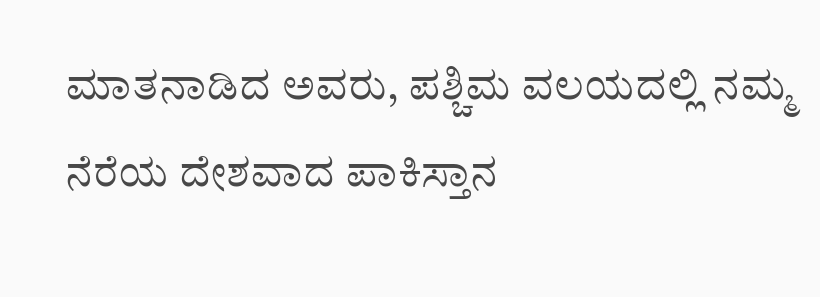ಮಾತನಾಡಿದ ಅವರು, ಪಶ್ಚಿಮ ವಲಯದಲ್ಲಿ ನಮ್ಮ ನೆರೆಯ ದೇಶವಾದ ಪಾಕಿಸ್ತಾನ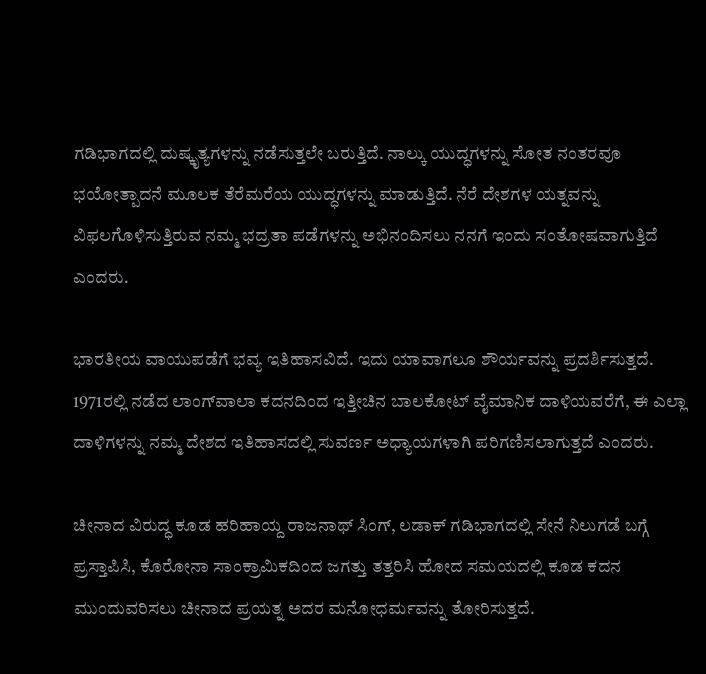ಗಡಿಭಾಗದಲ್ಲಿ ದುಷ್ಕೃತ್ಯಗಳನ್ನು ನಡೆಸುತ್ತಲೇ ಬರುತ್ತಿದೆ. ನಾಲ್ಕು ಯುದ್ಧಗಳನ್ನು ಸೋತ ನಂತರವೂ ಭಯೋತ್ಪಾದನೆ ಮೂಲಕ ತೆರೆಮರೆಯ ಯುದ್ಧಗಳನ್ನು ಮಾಡುತ್ತಿದೆ. ನೆರೆ ದೇಶಗಳ ಯತ್ನವನ್ನು ವಿಫಲಗೊಳಿಸುತ್ತಿರುವ ನಮ್ಮ ಭದ್ರತಾ ಪಡೆಗಳನ್ನು ಅಭಿನಂದಿಸಲು ನನಗೆ ಇಂದು ಸಂತೋಷವಾಗುತ್ತಿದೆ ಎಂದರು.

ಭಾರತೀಯ ವಾಯುಪಡೆಗೆ ಭವ್ಯ ಇತಿಹಾಸವಿದೆ. ಇದು ಯಾವಾಗಲೂ ಶೌರ್ಯವನ್ನು ಪ್ರದರ್ಶಿಸುತ್ತದೆ. 1971ರಲ್ಲಿ ನಡೆದ ಲಾಂಗ್‌ವಾಲಾ ಕದನದಿಂದ ಇತ್ತೀಚಿನ ಬಾಲಕೋಟ್ ವೈಮಾನಿಕ ದಾಳಿಯವರೆಗೆ, ಈ ಎಲ್ಲಾ ದಾಳಿಗಳನ್ನು ನಮ್ಮ ದೇಶದ ಇತಿಹಾಸದಲ್ಲಿ ಸುವರ್ಣ ಅಧ್ಯಾಯಗಳಾಗಿ ಪರಿಗಣಿಸಲಾಗುತ್ತದೆ ಎಂದರು.

ಚೀನಾದ ವಿರುದ್ಧ ಕೂಡ ಹರಿಹಾಯ್ದ ರಾಜನಾಥ್ ಸಿಂಗ್, ಲಡಾಕ್ ಗಡಿಭಾಗದಲ್ಲಿ ಸೇನೆ ನಿಲುಗಡೆ ಬಗ್ಗೆ ಪ್ರಸ್ತಾಪಿಸಿ, ಕೊರೋನಾ ಸಾಂಕ್ರಾಮಿಕದಿಂದ ಜಗತ್ತು ತತ್ತರಿಸಿ ಹೋದ ಸಮಯದಲ್ಲಿ ಕೂಡ ಕದನ ಮುಂದುವರಿಸಲು ಚೀನಾದ ಪ್ರಯತ್ನ ಅದರ ಮನೋಧರ್ಮವನ್ನು ತೋರಿಸುತ್ತದೆ.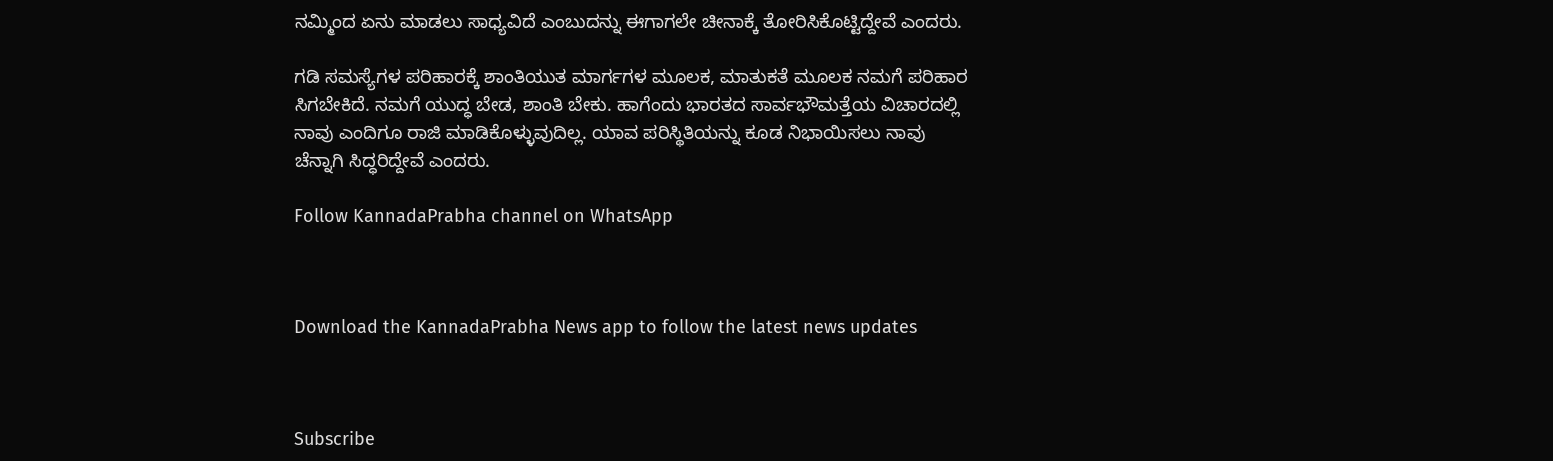ನಮ್ಮಿಂದ ಏನು ಮಾಡಲು ಸಾಧ್ಯವಿದೆ ಎಂಬುದನ್ನು ಈಗಾಗಲೇ ಚೀನಾಕ್ಕೆ ತೋರಿಸಿಕೊಟ್ಟಿದ್ದೇವೆ ಎಂದರು.

ಗಡಿ ಸಮಸ್ಯೆಗಳ ಪರಿಹಾರಕ್ಕೆ ಶಾಂತಿಯುತ ಮಾರ್ಗಗಳ ಮೂಲಕ, ಮಾತುಕತೆ ಮೂಲಕ ನಮಗೆ ಪರಿಹಾರ ಸಿಗಬೇಕಿದೆ. ನಮಗೆ ಯುದ್ಧ ಬೇಡ, ಶಾಂತಿ ಬೇಕು. ಹಾಗೆಂದು ಭಾರತದ ಸಾರ್ವಭೌಮತ್ತೆಯ ವಿಚಾರದಲ್ಲಿ ನಾವು ಎಂದಿಗೂ ರಾಜಿ ಮಾಡಿಕೊಳ್ಳುವುದಿಲ್ಲ. ಯಾವ ಪರಿಸ್ಥಿತಿಯನ್ನು ಕೂಡ ನಿಭಾಯಿಸಲು ನಾವು ಚೆನ್ನಾಗಿ ಸಿದ್ಧರಿದ್ದೇವೆ ಎಂದರು.

Follow KannadaPrabha channel on WhatsApp



Download the KannadaPrabha News app to follow the latest news updates



Subscribe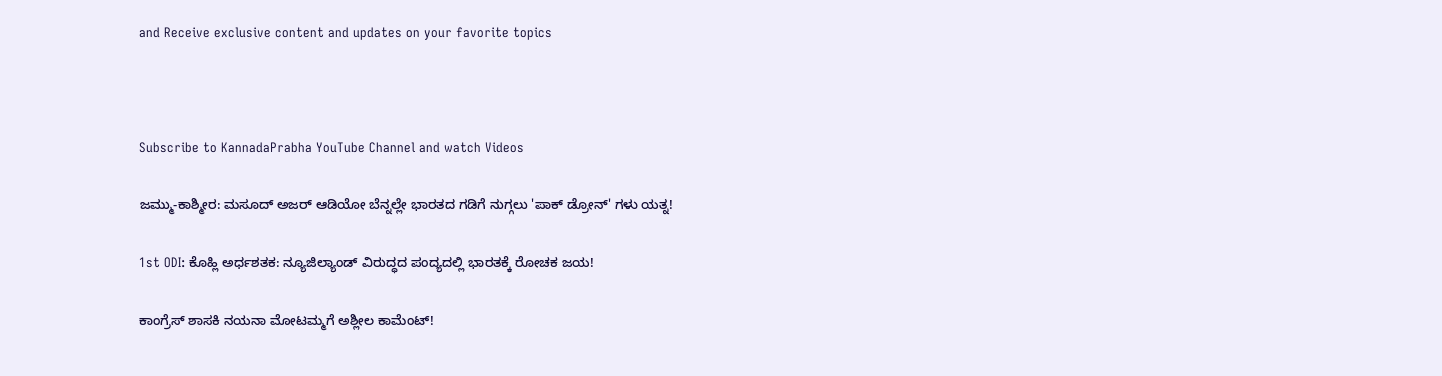and Receive exclusive content and updates on your favorite topics



Subscribe to KannadaPrabha YouTube Channel and watch Videos

ಜಮ್ಮು-ಕಾಶ್ಮೀರ: ಮಸೂದ್ ಅಜರ್ ಆಡಿಯೋ ಬೆನ್ನಲ್ಲೇ ಭಾರತದ ಗಡಿಗೆ ನುಗ್ಗಲು 'ಪಾಕ್ ಡ್ರೋನ್' ಗಳು ಯತ್ನ!

1st ODI: ಕೊಹ್ಲಿ ಅರ್ಧಶತಕ: ನ್ಯೂಜಿಲ್ಯಾಂಡ್ ವಿರುದ್ಧದ ಪಂದ್ಯದಲ್ಲಿ ಭಾರತಕ್ಕೆ ರೋಚಕ ಜಯ!

ಕಾಂಗ್ರೆಸ್ ಶಾಸಕಿ ನಯನಾ ಮೋಟಮ್ಮಗೆ ಅಶ್ಲೀಲ ಕಾಮೆಂಟ್!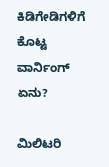ಕಿಡಿಗೇಡಿಗಳಿಗೆ ಕೊಟ್ಟ ವಾರ್ನಿಂಗ್ ಏನು?

ಮಿಲಿಟರಿ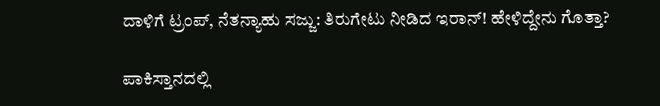ದಾಳಿಗೆ ಟ್ರಂಪ್, ನೆತನ್ಯಾಹು ಸಜ್ಜು: ತಿರುಗೇಟು ನೀಡಿದ ಇರಾನ್! ಹೇಳಿದ್ದೇನು ಗೊತ್ತಾ?

ಪಾಕಿಸ್ತಾನದಲ್ಲಿ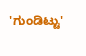'ಗುಂಡಿಟ್ಟು'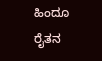ಹಿಂದೂ ರೈತನ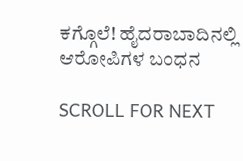ಕಗ್ಗೊಲೆ! ಹೈದರಾಬಾದಿನಲ್ಲಿ ಆರೋಪಿಗಳ ಬಂಧನ

SCROLL FOR NEXT